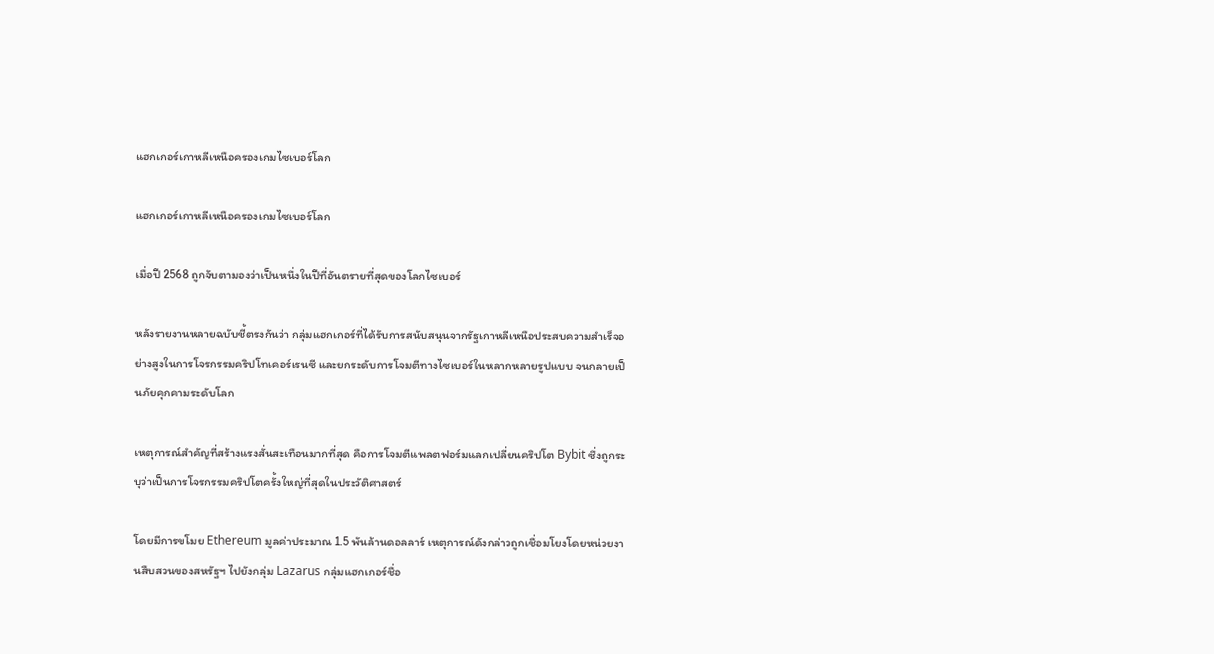แฮกเกอร์เกาหลีเหนือครองเกมไซเบอร์โลก

แฮกเกอร์เกาหลีเหนือครองเกมไซเบอร์โลก

เมื่อปี 2568 ถูกจับตามองว่าเป็นหนึ่งในปีที่อันตรายที่สุดของโลกไซเบอร์

หลังรายงานหลายฉบับชี้ตรงกันว่า กลุ่มแฮกเกอร์ที่ได้รับการสนับสนุนจากรัฐเกาหลีเหนือประสบความสำเร็จอย่างสูงในการโจรกรรมคริปโทเคอร์เรนซี และยกระดับการโจมตีทางไซเบอร์ในหลากหลายรูปแบบ จนกลายเป็นภัยคุกคามระดับโลก

เหตุการณ์สำคัญที่สร้างแรงสั่นสะเทือนมากที่สุด คือการโจมตีแพลตฟอร์มแลกเปลี่ยนคริปโต Bybit ซึ่งถูกระบุว่าเป็นการโจรกรรมคริปโตครั้งใหญ่ที่สุดในประวัติศาสตร์

โดยมีการขโมย Ethereum มูลค่าประมาณ 1.5 พันล้านดอลลาร์ เหตุการณ์ดังกล่าวถูกเชื่อมโยงโดยหน่วยงานสืบสวนของสหรัฐฯ ไปยังกลุ่ม Lazarus กลุ่มแฮกเกอร์ชื่อ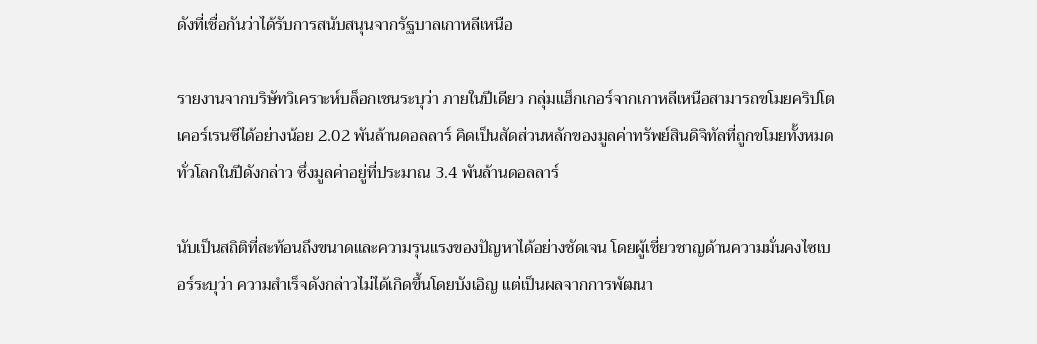ดังที่เชื่อกันว่าได้รับการสนับสนุนจากรัฐบาลเกาหลีเหนือ

รายงานจากบริษัทวิเคราะห์บล็อกเชนระบุว่า ภายในปีเดียว กลุ่มแฮ็กเกอร์จากเกาหลีเหนือสามารถขโมยคริปโตเคอร์เรนซีได้อย่างน้อย 2.02 พันล้านดอลลาร์ คิดเป็นสัดส่วนหลักของมูลค่าทรัพย์สินดิจิทัลที่ถูกขโมยทั้งหมดทั่วโลกในปีดังกล่าว ซึ่งมูลค่าอยู่ที่ประมาณ 3.4 พันล้านดอลลาร์

นับเป็นสถิติที่สะท้อนถึงขนาดและความรุนแรงของปัญหาได้อย่างชัดเจน โดยผู้เชี่ยวชาญด้านความมั่นคงไซเบอร์ระบุว่า ความสำเร็จดังกล่าวไม่ได้เกิดขึ้นโดยบังเอิญ แต่เป็นผลจากการพัฒนา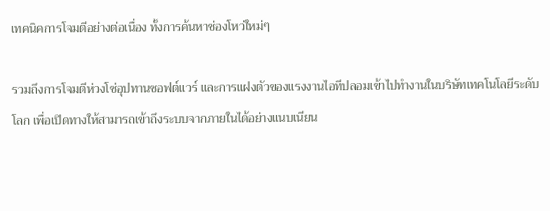เทคนิคการโจมตีอย่างต่อเนื่อง ทั้งการค้นหาช่องโหว่ใหม่ๆ

รวมถึงการโจมตีห่วงโซ่อุปทานซอฟต์แวร์ และการแฝงตัวของแรงงานไอทีปลอมเข้าไปทำงานในบริษัทเทคโนโลยีระดับโลก เพื่อเปิดทางให้สามารถเข้าถึงระบบจากภายในได้อย่างแนบเนียน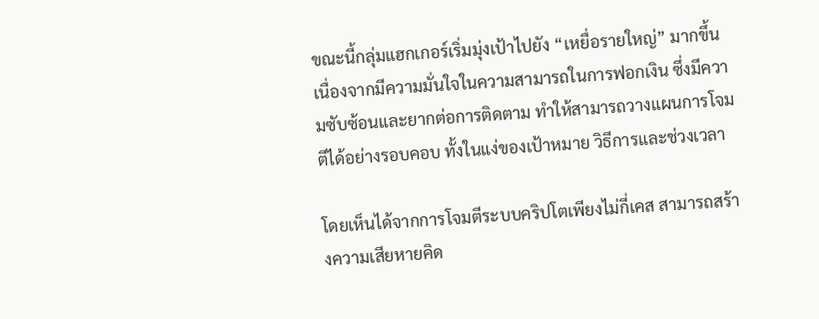ขณะนี้กลุ่มแฮกเกอร์เริ่มมุ่งเป้าไปยัง “เหยื่อรายใหญ่” มากขึ้น เนื่องจากมีความมั่นใจในความสามารถในการฟอกเงิน ซึ่งมีความซับซ้อนและยากต่อการติดตาม ทำให้สามารถวางแผนการโจมตีได้อย่างรอบคอบ ทั้งในแง่ของเป้าหมาย วิธีการและช่วงเวลา

โดยเห็นได้จากการโจมตีระบบคริปโตเพียงไม่กี่เคส สามารถสร้างความเสียหายคิด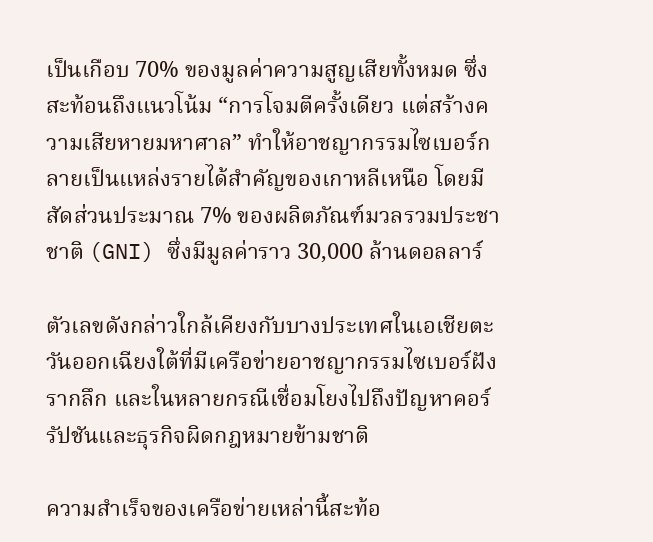เป็นเกือบ 70% ของมูลค่าความสูญเสียทั้งหมด ซึ่งสะท้อนถึงแนวโน้ม “การโจมตีครั้งเดียว แต่สร้างความเสียหายมหาศาล” ทำให้อาชญากรรมไซเบอร์กลายเป็นแหล่งรายได้สำคัญของเกาหลีเหนือ โดยมีสัดส่วนประมาณ 7% ของผลิตภัณฑ์มวลรวมประชาชาติ (GNI) ซึ่งมีมูลค่าราว 30,000 ล้านดอลลาร์

ตัวเลขดังกล่าวใกล้เคียงกับบางประเทศในเอเชียตะวันออกเฉียงใต้ที่มีเครือข่ายอาชญากรรมไซเบอร์ฝังรากลึก และในหลายกรณีเชื่อมโยงไปถึงปัญหาคอร์รัปชันและธุรกิจผิดกฎหมายข้ามชาติ

ความสำเร็จของเครือข่ายเหล่านี้สะท้อ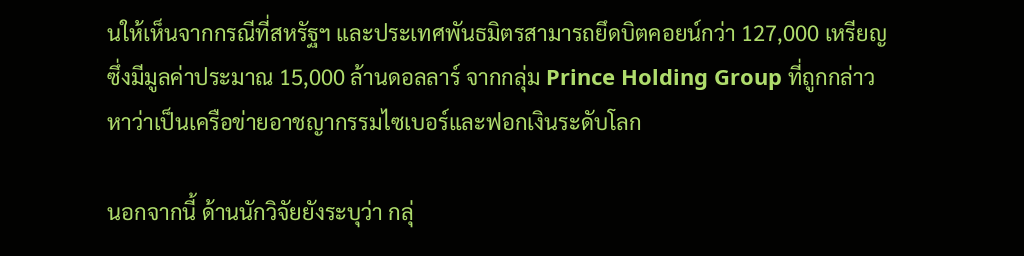นให้เห็นจากกรณีที่สหรัฐฯ และประเทศพันธมิตรสามารถยึดบิตคอยน์กว่า 127,000 เหรียญ ซึ่งมีมูลค่าประมาณ 15,000 ล้านดอลลาร์ จากกลุ่ม Prince Holding Group ที่ถูกกล่าวหาว่าเป็นเครือข่ายอาชญากรรมไซเบอร์และฟอกเงินระดับโลก

นอกจากนี้ ด้านนักวิจัยยังระบุว่า กลุ่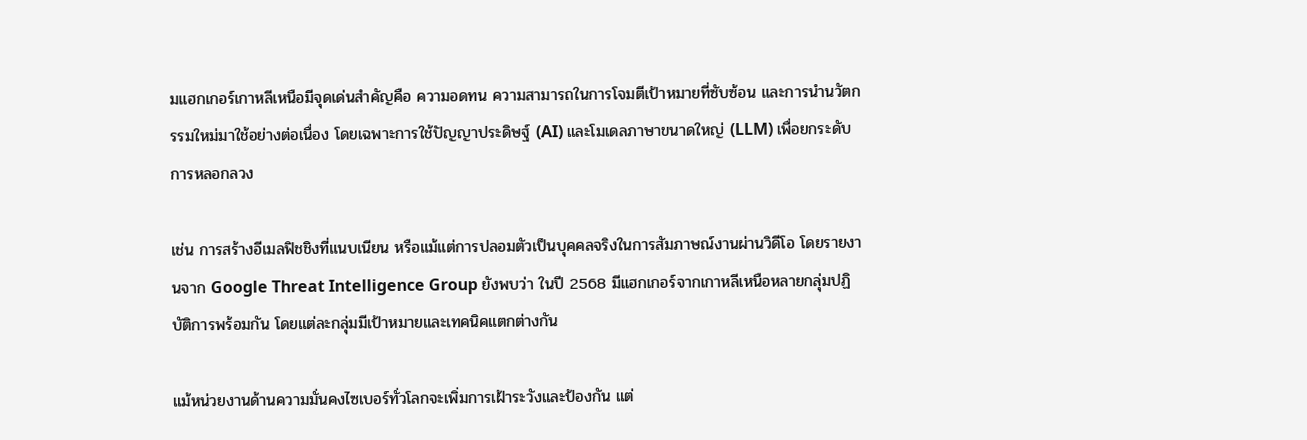มแฮกเกอร์เกาหลีเหนือมีจุดเด่นสำคัญคือ ความอดทน ความสามารถในการโจมตีเป้าหมายที่ซับซ้อน และการนำนวัตกรรมใหม่มาใช้อย่างต่อเนื่อง โดยเฉพาะการใช้ปัญญาประดิษฐ์ (AI) และโมเดลภาษาขนาดใหญ่ (LLM) เพื่อยกระดับการหลอกลวง

เช่น การสร้างอีเมลฟิชชิงที่แนบเนียน หรือแม้แต่การปลอมตัวเป็นบุคคลจริงในการสัมภาษณ์งานผ่านวิดีโอ โดยรายงานจาก Google Threat Intelligence Group ยังพบว่า ในปี 2568 มีแฮกเกอร์จากเกาหลีเหนือหลายกลุ่มปฏิบัติการพร้อมกัน โดยแต่ละกลุ่มมีเป้าหมายและเทคนิคแตกต่างกัน

แม้หน่วยงานด้านความมั่นคงไซเบอร์ทั่วโลกจะเพิ่มการเฝ้าระวังและป้องกัน แต่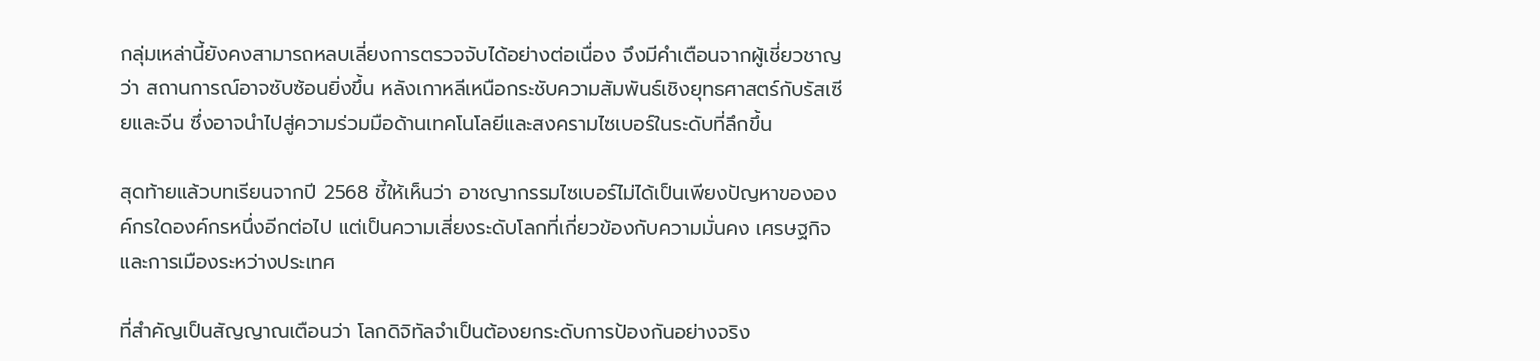กลุ่มเหล่านี้ยังคงสามารถหลบเลี่ยงการตรวจจับได้อย่างต่อเนื่อง จึงมีคำเตือนจากผู้เชี่ยวชาญว่า สถานการณ์อาจซับซ้อนยิ่งขึ้น หลังเกาหลีเหนือกระชับความสัมพันธ์เชิงยุทธศาสตร์กับรัสเซียและจีน ซึ่งอาจนำไปสู่ความร่วมมือด้านเทคโนโลยีและสงครามไซเบอร์ในระดับที่ลึกขึ้น

สุดท้ายแล้วบทเรียนจากปี 2568 ชี้ให้เห็นว่า อาชญากรรมไซเบอร์ไม่ได้เป็นเพียงปัญหาขององค์กรใดองค์กรหนึ่งอีกต่อไป แต่เป็นความเสี่ยงระดับโลกที่เกี่ยวข้องกับความมั่นคง เศรษฐกิจ และการเมืองระหว่างประเทศ

ที่สำคัญเป็นสัญญาณเตือนว่า โลกดิจิทัลจำเป็นต้องยกระดับการป้องกันอย่างจริง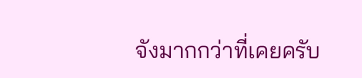จังมากกว่าที่เคยครับ